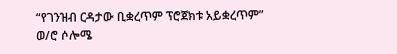“የገንዝብ ርዳታው ቢቋረጥም ፕሮጀክቱ አይቋረጥም” ወ/ሮ ሶሎሜ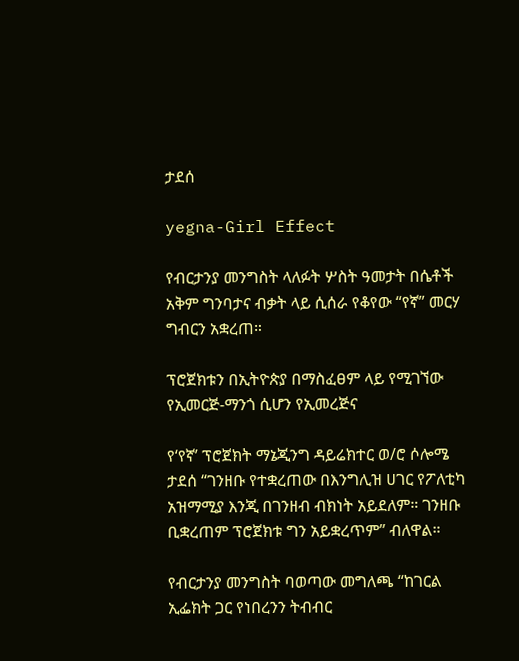ታደሰ

yegna-Girl Effect

የብርታንያ መንግስት ላለፉት ሦስት ዓመታት በሴቶች አቅም ግንባታና ብቃት ላይ ሲሰራ የቆየው “የኛ” መርሃ ግብርን አቋረጠ።

ፕሮጀክቱን በኢትዮጵያ በማስፈፀም ላይ የሚገኘው የኢመርጅ-ማንጎ ሲሆን የኢመረጅና

የ‘የኛ’ ፕሮጀክት ማኔጂንግ ዳይሬክተር ወ/ሮ ሶሎሜ ታደሰ “ገንዘቡ የተቋረጠው በእንግሊዝ ሀገር የፖለቲካ አዝማሚያ እንጂ በገንዘብ ብክነት አይደለም። ገንዘቡ ቢቋረጠም ፕሮጀክቱ ግን አይቋረጥም” ብለዋል።

የብርታንያ መንግስት ባወጣው መግለጫ “ከገርል ኢፌክት ጋር የነበረንን ትብብር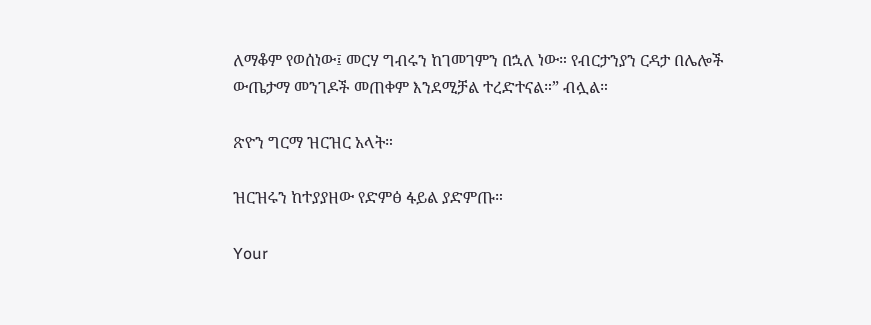ለማቆም የወሰነው፤ መርሃ ግብሩን ከገመገምን በኋለ ነው። የብርታንያን ርዳታ በሌሎች ውጤታማ መንገዶች መጠቀም እንደሚቻል ተረድተናል።” ብሏል።

ጽዮን ግርማ ዝርዝር አላት።

ዝርዝሩን ከተያያዘው የድምፅ ፋይል ያድምጡ።

Your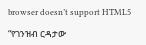browser doesn’t support HTML5

“የገንዝብ ርዳታው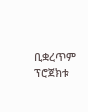ቢቋረጥም ፕሮጀክቱ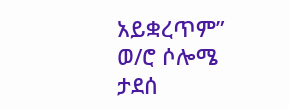አይቋረጥም” ወ/ሮ ሶሎሜ ታደሰ